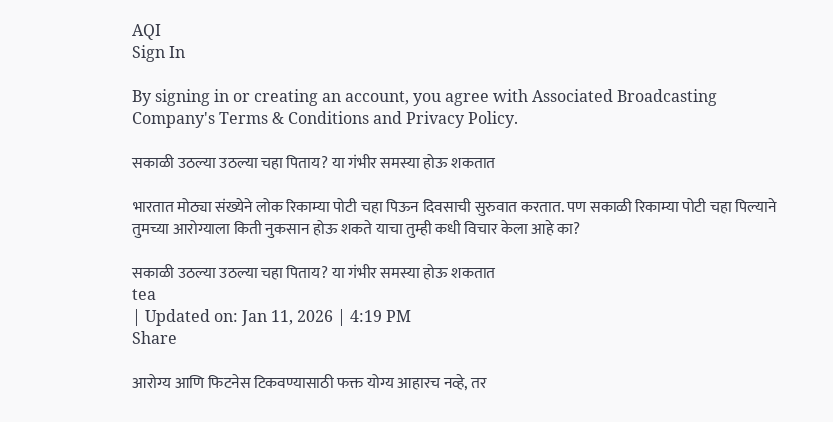AQI
Sign In

By signing in or creating an account, you agree with Associated Broadcasting Company's Terms & Conditions and Privacy Policy.

सकाळी उठल्या उठल्या चहा पिताय? या गंभीर समस्या होऊ शकतात

भारतात मोठ्या संख्येने लोक रिकाम्या पोटी चहा पिऊन दिवसाची सुरुवात करतात. पण सकाळी रिकाम्या पोटी चहा पिल्याने तुमच्या आरोग्याला किती नुकसान होऊ शकते याचा तुम्ही कधी विचार केला आहे का?

सकाळी उठल्या उठल्या चहा पिताय? या गंभीर समस्या होऊ शकतात
tea
| Updated on: Jan 11, 2026 | 4:19 PM
Share

आरोग्य आणि फिटनेस टिकवण्यासाठी फक्त योग्य आहारच नव्हे, तर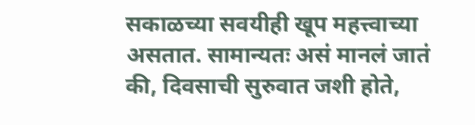सकाळच्या सवयीही खूप महत्त्वाच्या असतात. सामान्यतः असं मानलं जातं की, दिवसाची सुरुवात जशी होते,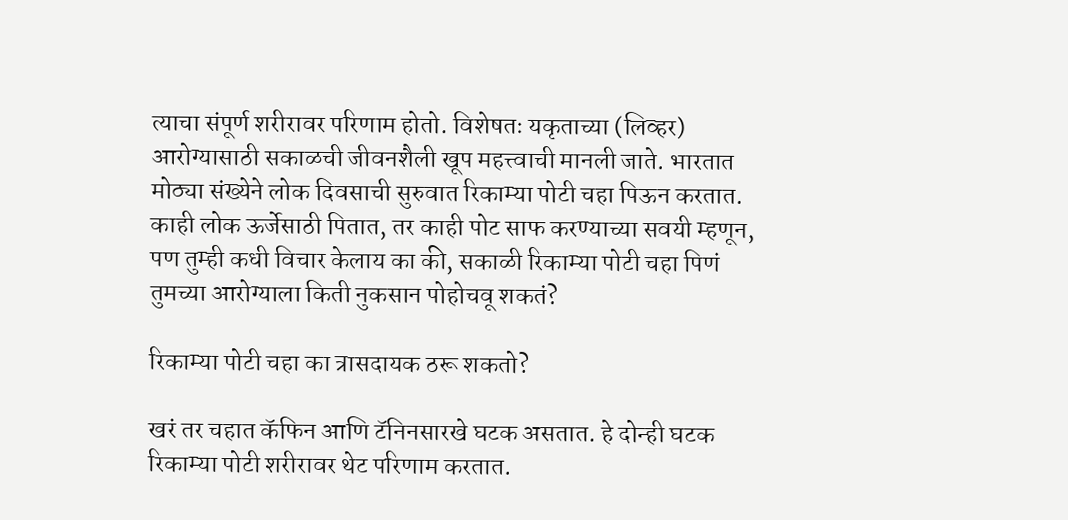त्याचा संपूर्ण शरीरावर परिणाम होतो. विशेषतः यकृताच्या (लिव्हर) आरोग्यासाठी सकाळची जीवनशैली खूप महत्त्वाची मानली जाते. भारतात मोठ्या संख्येने लोक दिवसाची सुरुवात रिकाम्या पोटी चहा पिऊन करतात. काही लोक ऊर्जेसाठी पितात, तर काही पोट साफ करण्याच्या सवयी म्हणून, पण तुम्ही कधी विचार केलाय का की, सकाळी रिकाम्या पोटी चहा पिणं तुमच्या आरोग्याला किती नुकसान पोहोचवू शकतं?

रिकाम्या पोटी चहा का त्रासदायक ठरू शकतो?

खरं तर चहात कॅफिन आणि टॅनिनसारखे घटक असतात. हे दोन्ही घटक रिकाम्या पोटी शरीरावर थेट परिणाम करतात.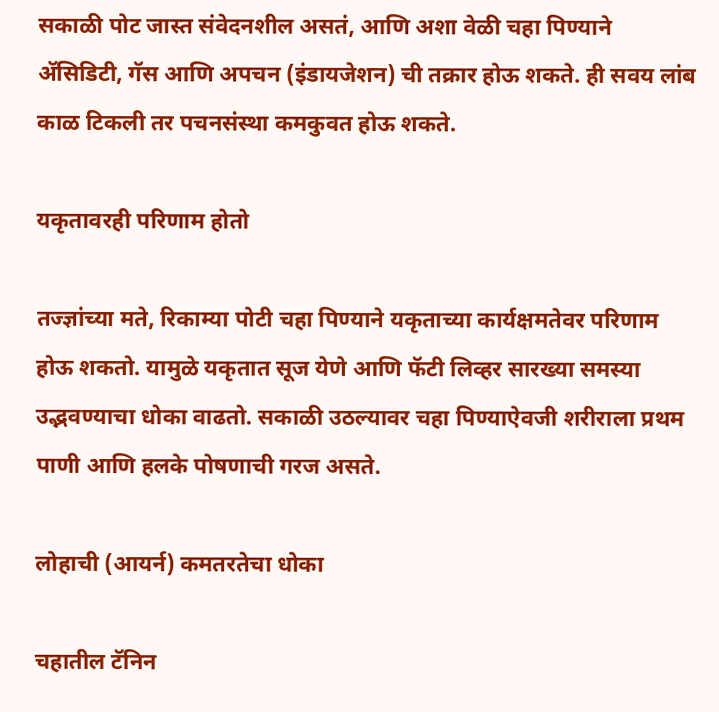सकाळी पोट जास्त संवेदनशील असतं, आणि अशा वेळी चहा पिण्याने ॲसिडिटी, गॅस आणि अपचन (इंडायजेशन) ची तक्रार होऊ शकते. ही सवय लांब काळ टिकली तर पचनसंस्था कमकुवत होऊ शकते.

यकृतावरही परिणाम होतो

तज्ज्ञांच्या मते, रिकाम्या पोटी चहा पिण्याने यकृताच्या कार्यक्षमतेवर परिणाम होऊ शकतो. यामुळे यकृतात सूज येणे आणि फॅटी लिव्हर सारख्या समस्या उद्भवण्याचा धोका वाढतो. सकाळी उठल्यावर चहा पिण्याऐवजी शरीराला प्रथम पाणी आणि हलके पोषणाची गरज असते.

लोहाची (आयर्न) कमतरतेचा धोका

चहातील टॅनिन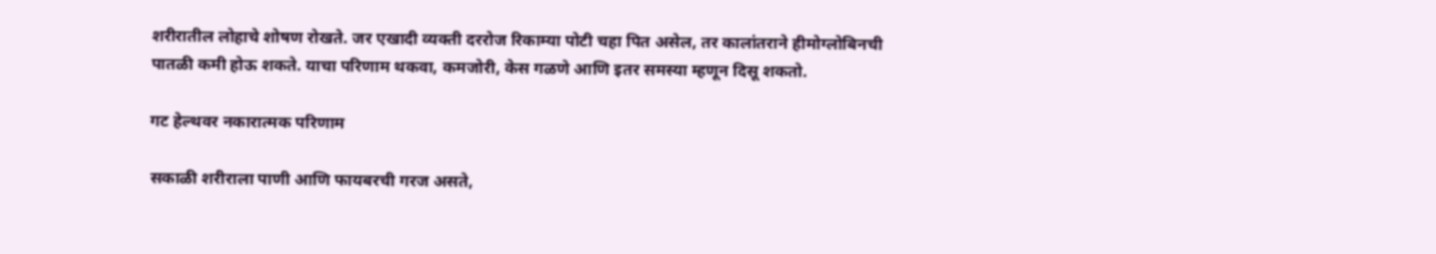शरीरातील लोहाचे शोषण रोखते. जर एखादी व्यक्ती दररोज रिकाम्या पोटी चहा पित असेल, तर कालांतराने हीमोग्लोबिनची पातळी कमी होऊ शकते. याचा परिणाम थकवा, कमजोरी, केस गळणे आणि इतर समस्या म्हणून दिसू शकतो.

गट हेल्थवर नकारात्मक परिणाम

सकाळी शरीराला पाणी आणि फायबरची गरज असते,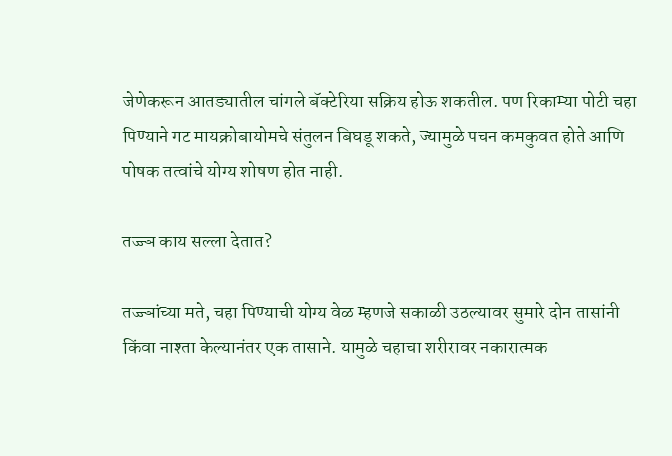जेणेकरून आतड्यातील चांगले बॅक्टेरिया सक्रिय होऊ शकतील. पण रिकाम्या पोटी चहा पिण्याने गट मायक्रोबायोमचे संतुलन बिघडू शकते, ज्यामुळे पचन कमकुवत होते आणि पोषक तत्वांचे योग्य शोषण होत नाही.

तज्ज्ञ काय सल्ला देतात?

तज्ज्ञांच्या मते, चहा पिण्याची योग्य वेळ म्हणजे सकाळी उठल्यावर सुमारे दोन तासांनी किंवा नाश्ता केल्यानंतर एक तासाने. यामुळे चहाचा शरीरावर नकारात्मक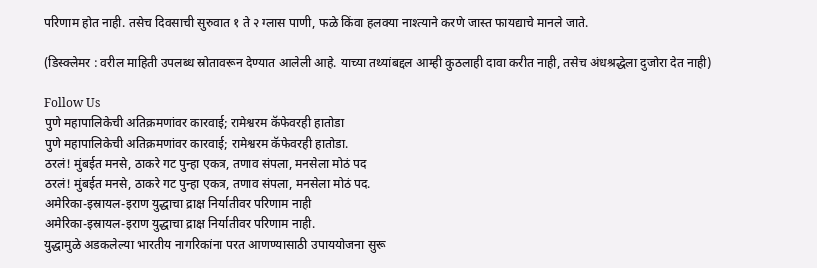परिणाम होत नाही. तसेच दिवसाची सुरुवात १ ते २ ग्लास पाणी, फळे किंवा हलक्या नाश्त्याने करणे जास्त फायद्याचे मानले जाते.

(डिस्क्लेमर : वरील माहिती उपलब्ध स्रोतावरून देण्यात आलेली आहे. याच्या तथ्यांबद्दल आम्ही कुठलाही दावा करीत नाही, तसेच अंधश्रद्धेला दुजोरा देत नाही)

Follow Us
पुणे महापालिकेची अतिक्रमणांवर कारवाई; रामेश्वरम कॅफेवरही हातोडा
पुणे महापालिकेची अतिक्रमणांवर कारवाई; रामेश्वरम कॅफेवरही हातोडा.
ठरलं! मुंबईत मनसे, ठाकरे गट पुन्हा एकत्र, तणाव संपला, मनसेला मोठं पद
ठरलं! मुंबईत मनसे, ठाकरे गट पुन्हा एकत्र, तणाव संपला, मनसेला मोठं पद.
अमेरिका-इस्रायल-इराण युद्धाचा द्राक्ष निर्यातीवर परिणाम नाही
अमेरिका-इस्रायल-इराण युद्धाचा द्राक्ष निर्यातीवर परिणाम नाही.
युद्धामुळे अडकलेल्या भारतीय नागरिकांना परत आणण्यासाठी उपाययोजना सुरू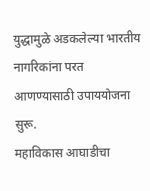युद्धामुळे अडकलेल्या भारतीय नागरिकांना परत आणण्यासाठी उपाययोजना सुरू.
महाविकास आघाडीचा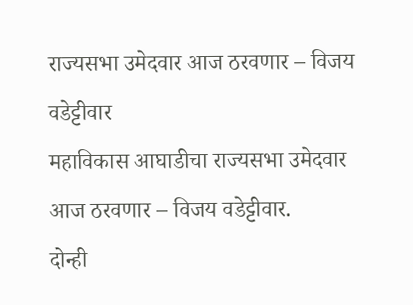राज्यसभा उमेदवार आज ठरवणार – विजय वडेट्टीवार
महाविकास आघाडीचा राज्यसभा उमेदवार आज ठरवणार – विजय वडेट्टीवार.
दोन्ही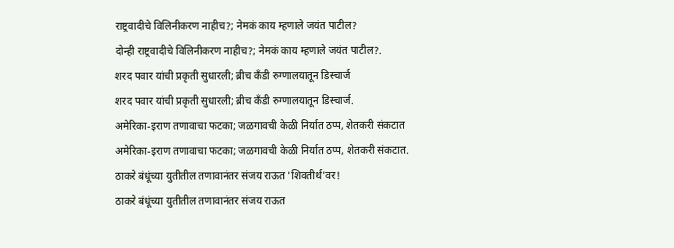राष्ट्रवादीचे विलिनीकरण नाहीच?; नेमकं काय म्हणाले जयंत पाटील?
दोन्ही राष्ट्रवादीचे विलिनीकरण नाहीच?; नेमकं काय म्हणाले जयंत पाटील?.
शरद पवार यांची प्रकृती सुधारली; ब्रीच कँडी रुग्णालयातून डिस्चार्ज
शरद पवार यांची प्रकृती सुधारली; ब्रीच कँडी रुग्णालयातून डिस्चार्ज.
अमेरिका-इराण तणावाचा फटका; जळगावची केळी निर्यात ठप्प, शेतकरी संकटात
अमेरिका-इराण तणावाचा फटका; जळगावची केळी निर्यात ठप्प, शेतकरी संकटात.
ठाकरे बंधूंच्या युतीतील तणावानंतर संजय राऊत 'शिवतीर्थ'वर!
ठाकरे बंधूंच्या युतीतील तणावानंतर संजय राऊत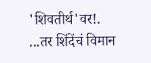'शिवतीर्थ'वर!.
...तर शिंदेंचं विमान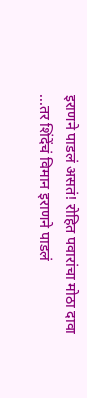इराणने पाडलं असतं! रोहित पवारांचा मोठा दावा
...तर शिंदेंचं विमान इराणने पाडलं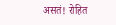असतं! रोहित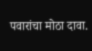पवारांचा मोठा दावा.